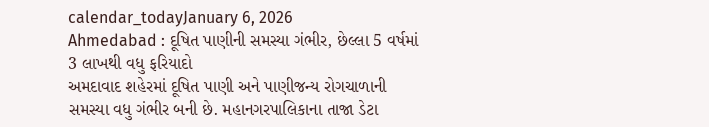calendar_todayJanuary 6, 2026
Ahmedabad : દૂષિત પાણીની સમસ્યા ગંભીર, છેલ્લા 5 વર્ષમાં 3 લાખથી વધુ ફરિયાદો
અમદાવાદ શહેરમાં દૂષિત પાણી અને પાણીજન્ય રોગચાળાની સમસ્યા વધુ ગંભીર બની છે. મહાનગરપાલિકાના તાજા ડેટા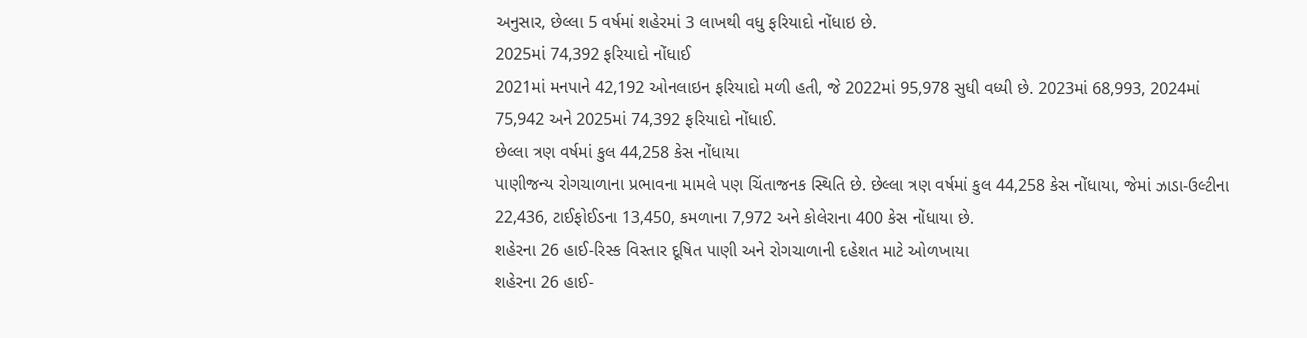અનુસાર, છેલ્લા 5 વર્ષમાં શહેરમાં 3 લાખથી વધુ ફરિયાદો નોંધાઇ છે.
2025માં 74,392 ફરિયાદો નોંધાઈ
2021માં મનપાને 42,192 ઓનલાઇન ફરિયાદો મળી હતી, જે 2022માં 95,978 સુધી વધ્યી છે. 2023માં 68,993, 2024માં 75,942 અને 2025માં 74,392 ફરિયાદો નોંધાઈ.
છેલ્લા ત્રણ વર્ષમાં કુલ 44,258 કેસ નોંધાયા
પાણીજન્ય રોગચાળાના પ્રભાવના મામલે પણ ચિંતાજનક સ્થિતિ છે. છેલ્લા ત્રણ વર્ષમાં કુલ 44,258 કેસ નોંધાયા, જેમાં ઝાડા-ઉલ્ટીના 22,436, ટાઈફોઈડના 13,450, કમળાના 7,972 અને કોલેરાના 400 કેસ નોંધાયા છે.
શહેરના 26 હાઈ-રિસ્ક વિસ્તાર દૂષિત પાણી અને રોગચાળાની દહેશત માટે ઓળખાયા
શહેરના 26 હાઈ-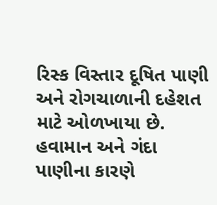રિસ્ક વિસ્તાર દૂષિત પાણી અને રોગચાળાની દહેશત માટે ઓળખાયા છે. હવામાન અને ગંદા પાણીના કારણે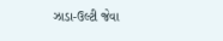ઝાડા-ઉલ્ટી જેવા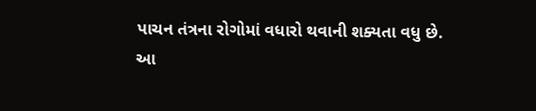પાચન તંત્રના રોગોમાં વધારો થવાની શક્યતા વધુ છે.
આ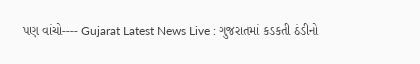પણ વાંચો---- Gujarat Latest News Live : ગુજરાતમાં કડકતી ઠંડીનો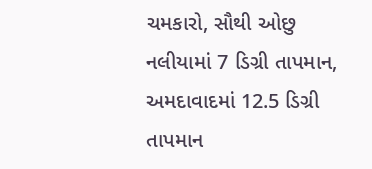ચમકારો, સૌથી ઓછુ નલીયામાં 7 ડિગ્રી તાપમાન, અમદાવાદમાં 12.5 ડિગ્રી તાપમાન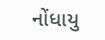નોંધાયુ